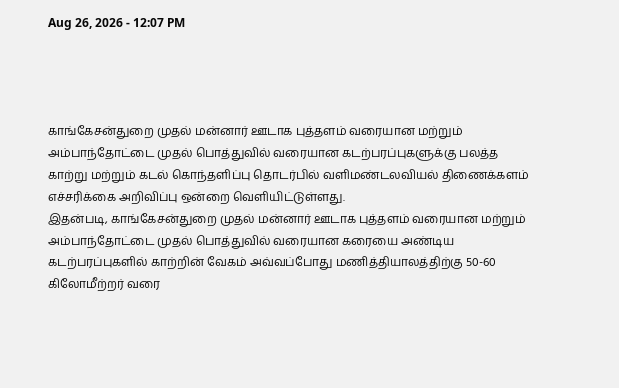Aug 26, 2026 - 12:07 PM




காங்கேசன்துறை முதல் மன்னார் ஊடாக புத்தளம் வரையான மற்றும் அம்பாந்தோட்டை முதல் பொத்துவில் வரையான கடற்பரப்புகளுக்கு பலத்த காற்று மற்றும் கடல் கொந்தளிப்பு தொடர்பில் வளிமண்டலவியல் திணைக்களம் எச்சரிக்கை அறிவிப்பு ஒன்றை வெளியிட்டுள்ளது.
இதன்படி, காங்கேசன்துறை முதல் மன்னார் ஊடாக புத்தளம் வரையான மற்றும் அம்பாந்தோட்டை முதல் பொத்துவில் வரையான கரையை அண்டிய கடற்பரப்புகளில் காற்றின் வேகம் அவ்வப்போது மணித்தியாலத்திற்கு 50-60 கிலோமீற்றர் வரை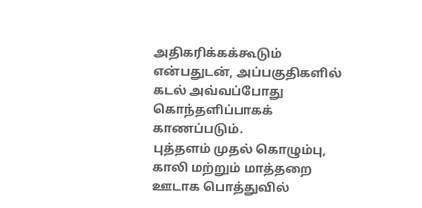அதிகரிக்கக்கூடும் என்பதுடன், அப்பகுதிகளில் கடல் அவ்வப்போது கொந்தளிப்பாகக் காணப்படும்.
புத்தளம் முதல் கொழும்பு, காலி மற்றும் மாத்தறை ஊடாக பொத்துவில்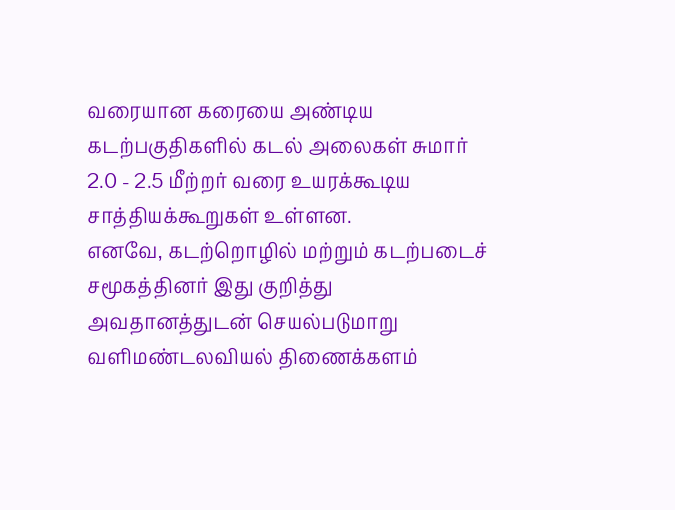வரையான கரையை அண்டிய கடற்பகுதிகளில் கடல் அலைகள் சுமார் 2.0 - 2.5 மீற்றர் வரை உயரக்கூடிய சாத்தியக்கூறுகள் உள்ளன.
எனவே, கடற்றொழில் மற்றும் கடற்படைச் சமூகத்தினர் இது குறித்து அவதானத்துடன் செயல்படுமாறு வளிமண்டலவியல் திணைக்களம்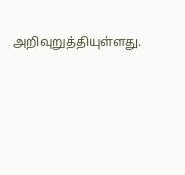அறிவுறுத்தியுள்ளது.